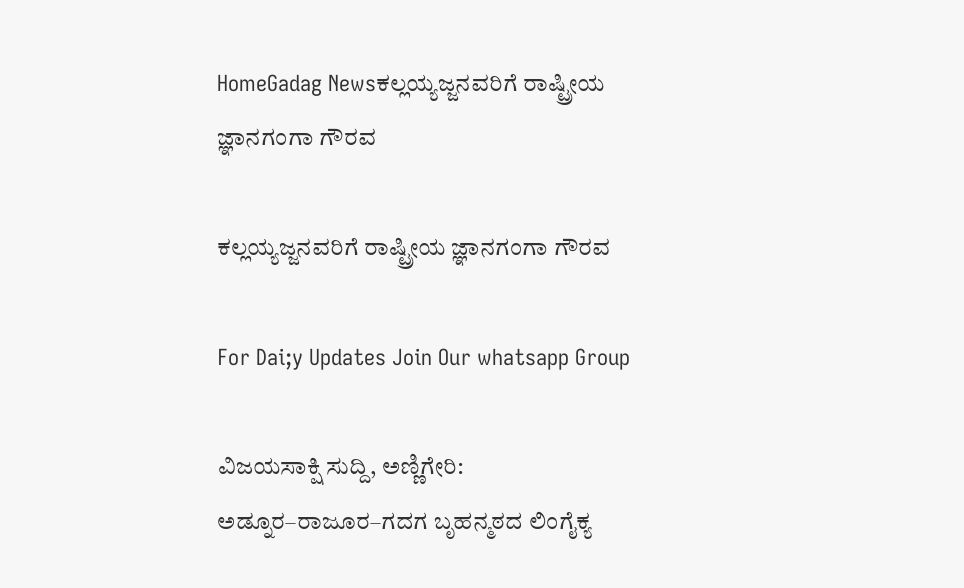HomeGadag Newsಕಲ್ಲಯ್ಯಜ್ಜನವರಿಗೆ ರಾಷ್ಟ್ರೀಯ ಜ್ಞಾನಗಂಗಾ ಗೌರವ

ಕಲ್ಲಯ್ಯಜ್ಜನವರಿಗೆ ರಾಷ್ಟ್ರೀಯ ಜ್ಞಾನಗಂಗಾ ಗೌರವ

For Dai;y Updates Join Our whatsapp Group

ವಿಜಯಸಾಕ್ಷಿ ಸುದ್ದಿ, ಅಣ್ಣಿಗೇರಿ: ಅಡ್ನೂರ–ರಾಜೂರ–ಗದಗ ಬೃಹನ್ಮಠದ ಲಿಂಗೈಕ್ಯ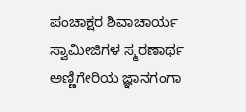ಪಂಚಾಕ್ಷರ ಶಿವಾಚಾರ್ಯ ಸ್ವಾಮೀಜಿಗಳ ಸ್ಮರಣಾರ್ಥ ಅಣ್ಣಿಗೇರಿಯ ಜ್ಞಾನಗಂಗಾ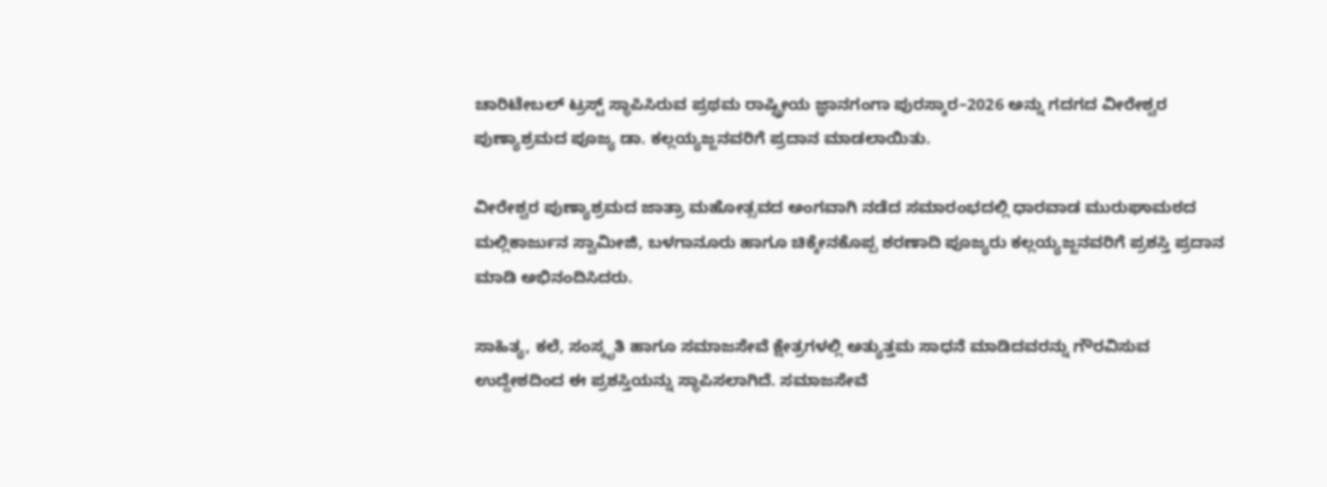ಚಾರಿಟೇಬಲ್ ಟ್ರಸ್ಟ್ ಸ್ಥಾಪಿಸಿರುವ ಪ್ರಥಮ ರಾಷ್ಟ್ರೀಯ ಜ್ಞಾನಗಂಗಾ ಪುರಸ್ಕಾರ–2026 ಅನ್ನು ಗದಗದ ವೀರೇಶ್ವರ ಪುಣ್ಯಾಶ್ರಮದ ಪೂಜ್ಯ ಡಾ. ಕಲ್ಲಯ್ಯಜ್ಜನವರಿಗೆ ಪ್ರದಾನ ಮಾಡಲಾಯಿತು.

ವೀರೇಶ್ವರ ಪುಣ್ಯಾಶ್ರಮದ ಜಾತ್ರಾ ಮಹೋತ್ಸವದ ಅಂಗವಾಗಿ ನಡೆದ ಸಮಾರಂಭದಲ್ಲಿ ಧಾರವಾಡ ಮುರುಘಾಮಠದ ಮಲ್ಲಿಕಾರ್ಜುನ ಸ್ವಾಮೀಜಿ, ಬಳಗಾನೂರು ಹಾಗೂ ಚಿಕ್ಕೇನಕೊಪ್ಪ ಶರಣಾದಿ ಪೂಜ್ಯರು ಕಲ್ಲಯ್ಯಜ್ಜನವರಿಗೆ ಪ್ರಶಸ್ತಿ ಪ್ರದಾನ ಮಾಡಿ ಅಭಿನಂದಿಸಿದರು.

ಸಾಹಿತ್ಯ, ಕಲೆ, ಸಂಸ್ಕೃತಿ ಹಾಗೂ ಸಮಾಜಸೇವೆ ಕ್ಷೇತ್ರಗಳಲ್ಲಿ ಅತ್ಯುತ್ತಮ ಸಾಧನೆ ಮಾಡಿದವರನ್ನು ಗೌರವಿಸುವ ಉದ್ದೇಶದಿಂದ ಈ ಪ್ರಶಸ್ತಿಯನ್ನು ಸ್ಥಾಪಿಸಲಾಗಿದೆ. ಸಮಾಜಸೇವೆ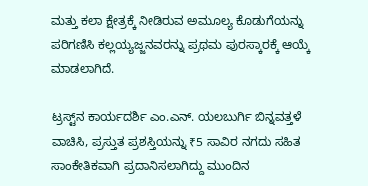ಮತ್ತು ಕಲಾ ಕ್ಷೇತ್ರಕ್ಕೆ ನೀಡಿರುವ ಅಮೂಲ್ಯ ಕೊಡುಗೆಯನ್ನು ಪರಿಗಣಿಸಿ ಕಲ್ಲಯ್ಯಜ್ಜನವರನ್ನು ಪ್ರಥಮ ಪುರಸ್ಕಾರಕ್ಕೆ ಆಯ್ಕೆ ಮಾಡಲಾಗಿದೆ.

ಟ್ರಸ್ಟ್‌ನ ಕಾರ್ಯದರ್ಶಿ ಎಂ.ಎನ್. ಯಲಬುರ್ಗಿ ಬಿನ್ನವತ್ತಳೆ ವಾಚಿಸಿ, ಪ್ರಸ್ತುತ ಪ್ರಶಸ್ತಿಯನ್ನು ₹5 ಸಾವಿರ ನಗದು ಸಹಿತ ಸಾಂಕೇತಿಕವಾಗಿ ಪ್ರದಾನಿಸಲಾಗಿದ್ದು ಮುಂದಿನ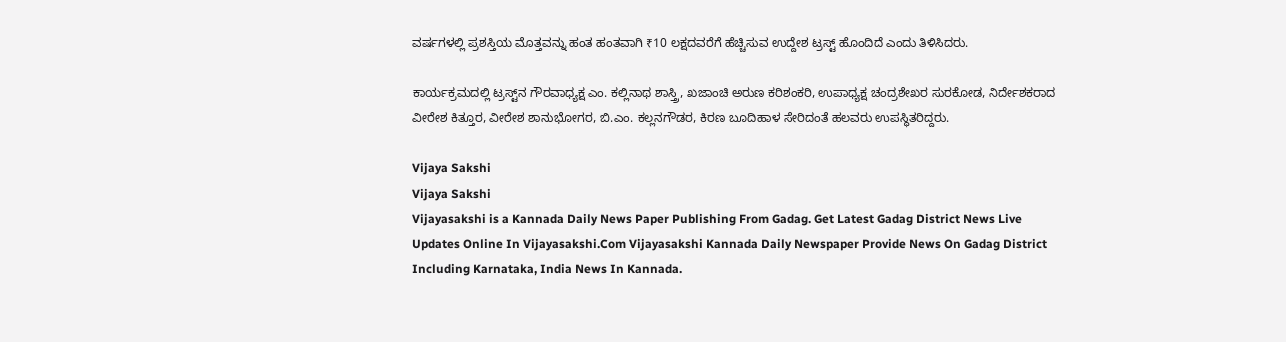ವರ್ಷಗಳಲ್ಲಿ ಪ್ರಶಸ್ತಿಯ ಮೊತ್ತವನ್ನು ಹಂತ ಹಂತವಾಗಿ ₹10 ಲಕ್ಷದವರೆಗೆ ಹೆಚ್ಚಿಸುವ ಉದ್ದೇಶ ಟ್ರಸ್ಟ್ ಹೊಂದಿದೆ ಎಂದು ತಿಳಿಸಿದರು.

ಕಾರ್ಯಕ್ರಮದಲ್ಲಿ ಟ್ರಸ್ಟ್‌ನ ಗೌರವಾಧ್ಯಕ್ಷ ಎಂ. ಕಲ್ಲಿನಾಥ ಶಾಸ್ತ್ರಿ, ಖಜಾಂಚಿ ಅರುಣ ಕರಿಶಂಕರಿ, ಉಪಾಧ್ಯಕ್ಷ ಚಂದ್ರಶೇಖರ ಸುರಕೋಡ, ನಿರ್ದೇಶಕರಾದ ವೀರೇಶ ಕಿತ್ತೂರ, ವೀರೇಶ ಶಾನುಭೋಗರ, ಬಿ.ಎಂ. ಕಲ್ಲನಗೌಡರ, ಕಿರಣ ಬೂದಿಹಾಳ ಸೇರಿದಂತೆ ಹಲವರು ಉಪಸ್ಥಿತರಿದ್ದರು.

Vijaya Sakshi
Vijaya Sakshi
Vijayasakshi is a Kannada Daily News Paper Publishing From Gadag. Get Latest Gadag District News Live Updates Online In Vijayasakshi.Com Vijayasakshi Kannada Daily Newspaper Provide News On Gadag District Including Karnataka, India News In Kannada.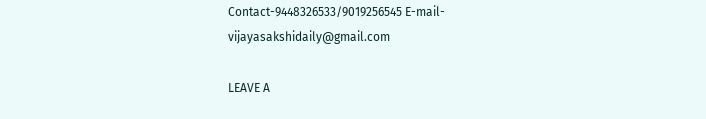Contact-9448326533/9019256545 E-mail-vijayasakshidaily@gmail.com

LEAVE A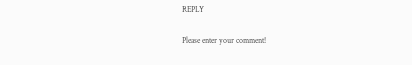REPLY

Please enter your comment!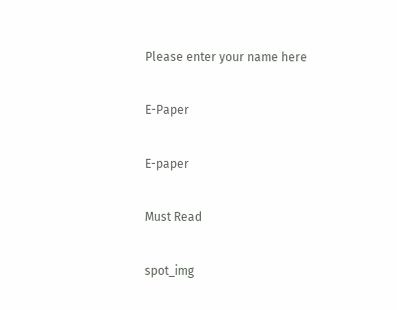Please enter your name here

E-Paper

E-paper

Must Read

spot_img